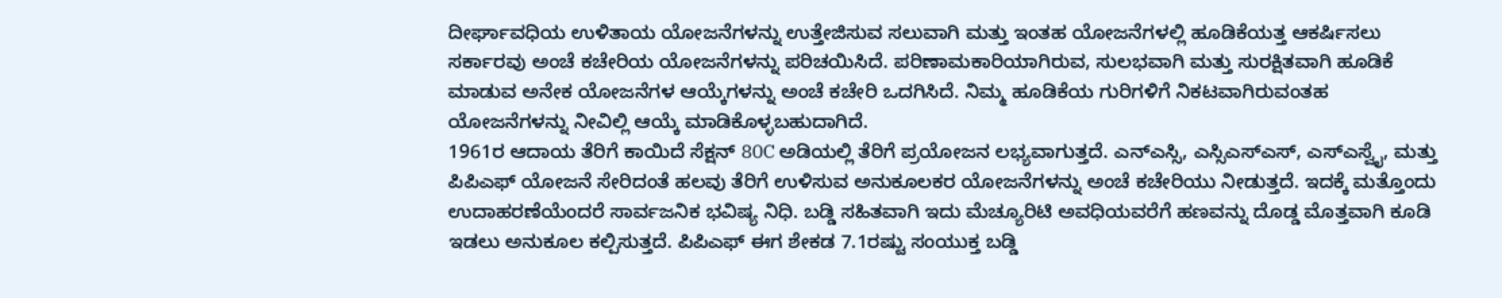ದೀರ್ಘಾವಧಿಯ ಉಳಿತಾಯ ಯೋಜನೆಗಳನ್ನು ಉತ್ತೇಜಿಸುವ ಸಲುವಾಗಿ ಮತ್ತು ಇಂತಹ ಯೋಜನೆಗಳಲ್ಲಿ ಹೂಡಿಕೆಯತ್ತ ಆಕರ್ಷಿಸಲು ಸರ್ಕಾರವು ಅಂಚೆ ಕಚೇರಿಯ ಯೋಜನೆಗಳನ್ನು ಪರಿಚಯಿಸಿದೆ. ಪರಿಣಾಮಕಾರಿಯಾಗಿರುವ, ಸುಲಭವಾಗಿ ಮತ್ತು ಸುರಕ್ಷಿತವಾಗಿ ಹೂಡಿಕೆ ಮಾಡುವ ಅನೇಕ ಯೋಜನೆಗಳ ಆಯ್ಕೆಗಳನ್ನು ಅಂಚೆ ಕಚೇರಿ ಒದಗಿಸಿದೆ. ನಿಮ್ಮ ಹೂಡಿಕೆಯ ಗುರಿಗಳಿಗೆ ನಿಕಟವಾಗಿರುವಂತಹ ಯೋಜನೆಗಳನ್ನು ನೀವಿಲ್ಲಿ ಆಯ್ಕೆ ಮಾಡಿಕೊಳ್ಳಬಹುದಾಗಿದೆ.
1961ರ ಆದಾಯ ತೆರಿಗೆ ಕಾಯಿದೆ ಸೆಕ್ಷನ್ 80C ಅಡಿಯಲ್ಲಿ ತೆರಿಗೆ ಪ್ರಯೋಜನ ಲಭ್ಯವಾಗುತ್ತದೆ. ಎನ್ಎಸ್ಸಿ, ಎಸ್ಸಿಎಸ್ಎಸ್, ಎಸ್ಎಸ್ವೈ, ಮತ್ತು ಪಿಪಿಎಫ್ ಯೋಜನೆ ಸೇರಿದಂತೆ ಹಲವು ತೆರಿಗೆ ಉಳಿಸುವ ಅನುಕೂಲಕರ ಯೋಜನೆಗಳನ್ನು ಅಂಚೆ ಕಚೇರಿಯು ನೀಡುತ್ತದೆ. ಇದಕ್ಕೆ ಮತ್ತೊಂದು ಉದಾಹರಣೆಯೆಂದರೆ ಸಾರ್ವಜನಿಕ ಭವಿಷ್ಯ ನಿಧಿ. ಬಡ್ಡಿ ಸಹಿತವಾಗಿ ಇದು ಮೆಚ್ಯೂರಿಟಿ ಅವಧಿಯವರೆಗೆ ಹಣವನ್ನು ದೊಡ್ಡ ಮೊತ್ತವಾಗಿ ಕೂಡಿ ಇಡಲು ಅನುಕೂಲ ಕಲ್ಪಿಸುತ್ತದೆ. ಪಿಪಿಎಫ್ ಈಗ ಶೇಕಡ 7.1ರಷ್ಟು ಸಂಯುಕ್ತ ಬಡ್ಡಿ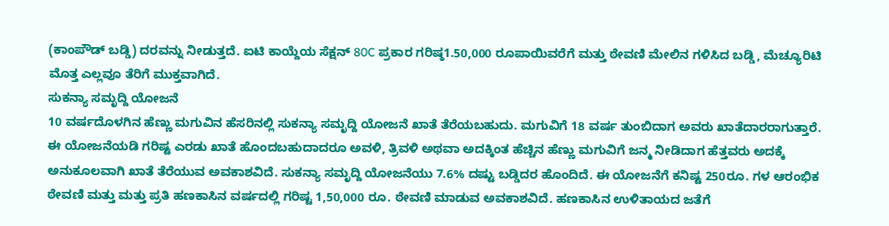(ಕಾಂಪೌಡ್ ಬಡ್ಡಿ) ದರವನ್ನು ನೀಡುತ್ತದೆ. ಐಟಿ ಕಾಯ್ದೆಯ ಸೆಕ್ಷನ್ 80C ಪ್ರಕಾರ ಗರಿಷ್ಠ1.50,000 ರೂಪಾಯಿವರೆಗೆ ಮತ್ತು ಠೇವಣಿ ಮೇಲಿನ ಗಳಿಸಿದ ಬಡ್ಡಿ, ಮೆಚ್ಯೂರಿಟಿ ಮೊತ್ತ ಎಲ್ಲವೂ ತೆರಿಗೆ ಮುಕ್ತವಾಗಿದೆ.
ಸುಕನ್ಯಾ ಸಮೃದ್ದಿ ಯೋಜನೆ
10 ವರ್ಷದೊಳಗಿನ ಹೆಣ್ಣು ಮಗುವಿನ ಹೆಸರಿನಲ್ಲಿ ಸುಕನ್ಯಾ ಸಮೃದ್ದಿ ಯೋಜನೆ ಖಾತೆ ತೆರೆಯಬಹುದು. ಮಗುವಿಗೆ 18 ವರ್ಷ ತುಂಬಿದಾಗ ಅವರು ಖಾತೆದಾರರಾಗುತ್ತಾರೆ. ಈ ಯೋಜನೆಯಡಿ ಗರಿಷ್ಟ ಎರಡು ಖಾತೆ ಹೊಂದಬಹುದಾದರೂ ಅವಳಿ, ತ್ರಿವಳಿ ಅಥವಾ ಅದಕ್ಕಿಂತ ಹೆಚ್ಚಿನ ಹೆಣ್ಣು ಮಗುವಿಗೆ ಜನ್ಮ ನೀಡಿದಾಗ ಹೆತ್ತವರು ಅದಕ್ಕೆ ಅನುಕೂಲವಾಗಿ ಖಾತೆ ತೆರೆಯುವ ಅವಕಾಶವಿದೆ. ಸುಕನ್ಯಾ ಸಮೃದ್ದಿ ಯೋಜನೆಯು 7.6% ದಷ್ಟು ಬಡ್ಡಿದರ ಹೊಂದಿದೆ. ಈ ಯೋಜನೆಗೆ ಕನಿಷ್ಟ 250ರೂ. ಗಳ ಆರಂಭಿಕ ಠೇವಣಿ ಮತ್ತು ಮತ್ತು ಪ್ರತಿ ಹಣಕಾಸಿನ ವರ್ಷದಲ್ಲಿ ಗರಿಷ್ಟ 1,50,000 ರೂ. ಠೇವಣಿ ಮಾಡುವ ಅವಕಾಶವಿದೆ. ಹಣಕಾಸಿನ ಉಳಿತಾಯದ ಜತೆಗೆ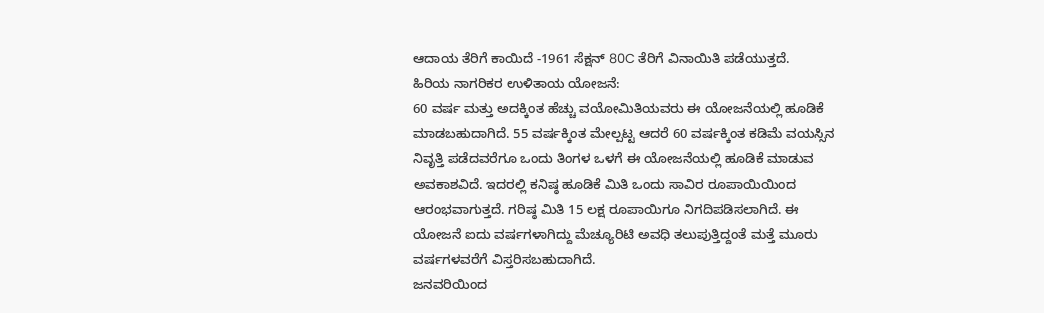ಆದಾಯ ತೆರಿಗೆ ಕಾಯಿದೆ -1961 ಸೆಕ್ಷನ್ 80C ತೆರಿಗೆ ವಿನಾಯಿತಿ ಪಡೆಯುತ್ತದೆ.
ಹಿರಿಯ ನಾಗರಿಕರ ಉಳಿತಾಯ ಯೋಜನೆ:
60 ವರ್ಷ ಮತ್ತು ಅದಕ್ಕಿಂತ ಹೆಚ್ಚು ವಯೋಮಿತಿಯವರು ಈ ಯೋಜನೆಯಲ್ಲಿ ಹೂಡಿಕೆ ಮಾಡಬಹುದಾಗಿದೆ. 55 ವರ್ಷಕ್ಕಿಂತ ಮೇಲ್ಪಟ್ಟ ಆದರೆ 60 ವರ್ಷಕ್ಕಿಂತ ಕಡಿಮೆ ವಯಸ್ಸಿನ ನಿವೃತ್ತಿ ಪಡೆದವರೆಗೂ ಒಂದು ತಿಂಗಳ ಒಳಗೆ ಈ ಯೋಜನೆಯಲ್ಲಿ ಹೂಡಿಕೆ ಮಾಡುವ ಅವಕಾಶವಿದೆ. ಇದರಲ್ಲಿ ಕನಿಷ್ಠ ಹೂಡಿಕೆ ಮಿತಿ ಒಂದು ಸಾವಿರ ರೂಪಾಯಿಯಿಂದ ಆರಂಭವಾಗುತ್ತದೆ. ಗರಿಷ್ಠ ಮಿತಿ 15 ಲಕ್ಷ ರೂಪಾಯಿಗೂ ನಿಗದಿಪಡಿಸಲಾಗಿದೆ. ಈ ಯೋಜನೆ ಐದು ವರ್ಷಗಳಾಗಿದ್ದು ಮೆಚ್ಯೂರಿಟಿ ಅವಧಿ ತಲುಪುತ್ತಿದ್ದಂತೆ ಮತ್ತೆ ಮೂರು ವರ್ಷಗಳವರೆಗೆ ವಿಸ್ತರಿಸಬಹುದಾಗಿದೆ.
ಜನವರಿಯಿಂದ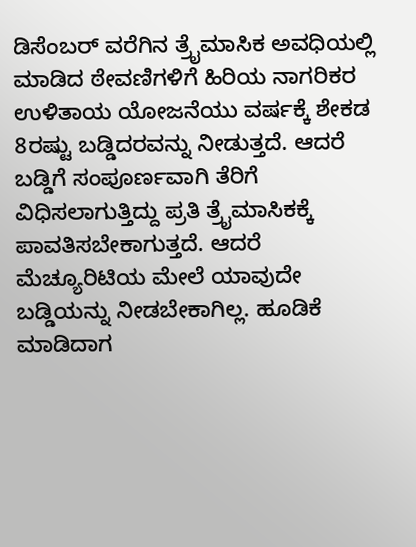ಡಿಸೆಂಬರ್ ವರೆಗಿನ ತ್ರೈಮಾಸಿಕ ಅವಧಿಯಲ್ಲಿ ಮಾಡಿದ ಠೇವಣಿಗಳಿಗೆ ಹಿರಿಯ ನಾಗರಿಕರ ಉಳಿತಾಯ ಯೋಜನೆಯು ವರ್ಷಕ್ಕೆ ಶೇಕಡ 8ರಷ್ಟು ಬಡ್ಡಿದರವನ್ನು ನೀಡುತ್ತದೆ. ಆದರೆ ಬಡ್ಡಿಗೆ ಸಂಪೂರ್ಣವಾಗಿ ತೆರಿಗೆ ವಿಧಿಸಲಾಗುತ್ತಿದ್ದು ಪ್ರತಿ ತ್ರೈಮಾಸಿಕಕ್ಕೆ ಪಾವತಿಸಬೇಕಾಗುತ್ತದೆ. ಆದರೆ ಮೆಚ್ಯೂರಿಟಿಯ ಮೇಲೆ ಯಾವುದೇ ಬಡ್ಡಿಯನ್ನು ನೀಡಬೇಕಾಗಿಲ್ಲ. ಹೂಡಿಕೆ ಮಾಡಿದಾಗ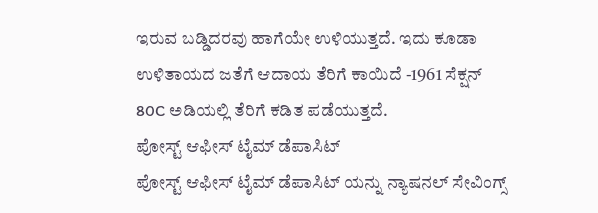ಇರುವ ಬಡ್ಡಿದರವು ಹಾಗೆಯೇ ಉಳಿಯುತ್ತದೆ. ಇದು ಕೂಡಾ ಉಳಿತಾಯದ ಜತೆಗೆ ಆದಾಯ ತೆರಿಗೆ ಕಾಯಿದೆ -1961 ಸೆಕ್ಷನ್ 80C ಅಡಿಯಲ್ಲಿ ತೆರಿಗೆ ಕಡಿತ ಪಡೆಯುತ್ತದೆ.
ಪೋಸ್ಟ್ ಆಫೀಸ್ ಟೈಮ್ ಡೆಪಾಸಿಟ್
ಪೋಸ್ಟ್ ಆಫೀಸ್ ಟೈಮ್ ಡೆಪಾಸಿಟ್ ಯನ್ನು ನ್ಯಾಷನಲ್ ಸೇವಿಂಗ್ಸ್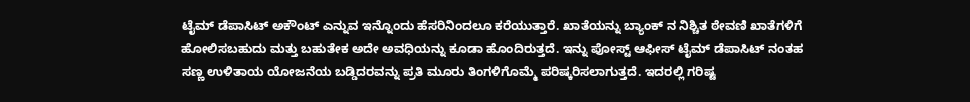ಟೈಮ್ ಡೆಪಾಸಿಟ್ ಅಕೌಂಟ್ ಎನ್ನುವ ಇನ್ನೊಂದು ಹೆಸರಿನಿಂದಲೂ ಕರೆಯುತ್ತಾರೆ. ಖಾತೆಯನ್ನು ಬ್ಯಾಂಕ್ ನ ನಿಶ್ಚಿತ ಠೇವಣಿ ಖಾತೆಗಳಿಗೆ ಹೋಲಿಸಬಹುದು ಮತ್ತು ಬಹುತೇಕ ಅದೇ ಅವಧಿಯನ್ನು ಕೂಡಾ ಹೊಂದಿರುತ್ತದೆ. ಇನ್ನು ಪೋಸ್ಟ್ ಆಫೀಸ್ ಟೈಮ್ ಡೆಪಾಸಿಟ್ ನಂತಹ ಸಣ್ಣ ಉಳಿತಾಯ ಯೋಜನೆಯ ಬಡ್ಡಿದರವನ್ನು ಪ್ರತಿ ಮೂರು ತಿಂಗಳಿಗೊಮ್ಮೆ ಪರಿಷ್ಕರಿಸಲಾಗುತ್ತದೆ. ಇದರಲ್ಲಿ ಗರಿಷ್ಟ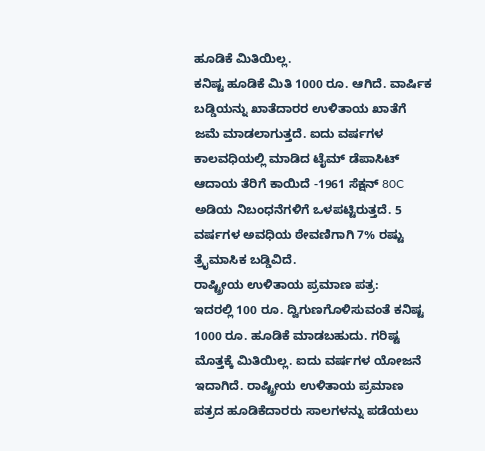ಹೂಡಿಕೆ ಮಿತಿಯಿಲ್ಲ.
ಕನಿಷ್ಟ ಹೂಡಿಕೆ ಮಿತಿ 1000 ರೂ. ಆಗಿದೆ. ವಾರ್ಷಿಕ ಬಡ್ಡಿಯನ್ನು ಖಾತೆದಾರರ ಉಳಿತಾಯ ಖಾತೆಗೆ ಜಮೆ ಮಾಡಲಾಗುತ್ತದೆ. ಐದು ವರ್ಷಗಳ ಕಾಲವಧಿಯಲ್ಲಿ ಮಾಡಿದ ಟೈಮ್ ಡೆಪಾಸಿಟ್ ಆದಾಯ ತೆರಿಗೆ ಕಾಯಿದೆ -1961 ಸೆಕ್ಷನ್ 80C ಅಡಿಯ ನಿಬಂಧನೆಗಳಿಗೆ ಒಳಪಟ್ಟಿರುತ್ತದೆ. 5 ವರ್ಷಗಳ ಅವಧಿಯ ಠೇವಣಿಗಾಗಿ 7% ರಷ್ಟು ತ್ರೈಮಾಸಿಕ ಬಡ್ಡಿವಿದೆ.
ರಾಷ್ಟ್ರೀಯ ಉಳಿತಾಯ ಪ್ರಮಾಣ ಪತ್ರ:
ಇದರಲ್ಲಿ 100 ರೂ. ದ್ವಿಗುಣಗೊಳಿಸುವಂತೆ ಕನಿಷ್ಟ 1000 ರೂ. ಹೂಡಿಕೆ ಮಾಡಬಹುದು. ಗರಿಷ್ಟ ಮೊತ್ತಕ್ಕೆ ಮಿತಿಯಿಲ್ಲ. ಐದು ವರ್ಷಗಳ ಯೋಜನೆ ಇದಾಗಿದೆ. ರಾಷ್ಟ್ರೀಯ ಉಳಿತಾಯ ಪ್ರಮಾಣ ಪತ್ರದ ಹೂಡಿಕೆದಾರರು ಸಾಲಗಳನ್ನು ಪಡೆಯಲು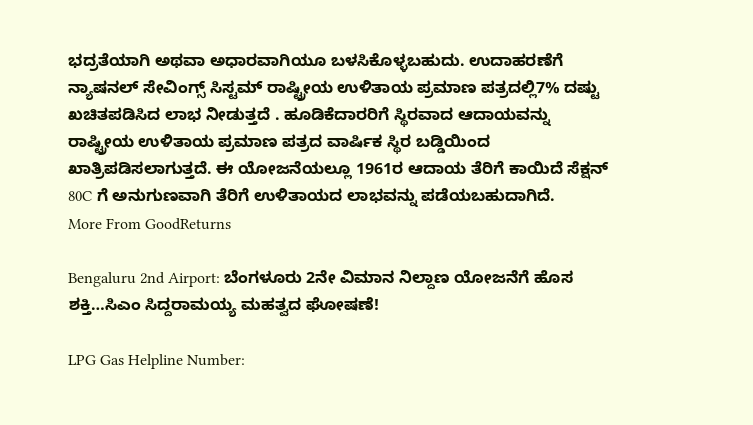ಭದ್ರತೆಯಾಗಿ ಅಥವಾ ಅಧಾರವಾಗಿಯೂ ಬಳಸಿಕೊಳ್ಳಬಹುದು. ಉದಾಹರಣೆಗೆ ನ್ಯಾಷನಲ್ ಸೇವಿಂಗ್ಸ್ ಸಿಸ್ಟಮ್ ರಾಷ್ಟ್ರೀಯ ಉಳಿತಾಯ ಪ್ರಮಾಣ ಪತ್ರದಲ್ಲಿ7% ದಷ್ಟು ಖಚಿತಪಡಿಸಿದ ಲಾಭ ನೀಡುತ್ತದೆ . ಹೂಡಿಕೆದಾರರಿಗೆ ಸ್ಥಿರವಾದ ಆದಾಯವನ್ನು ರಾಷ್ಟ್ರೀಯ ಉಳಿತಾಯ ಪ್ರಮಾಣ ಪತ್ರದ ವಾರ್ಷಿಕ ಸ್ಥಿರ ಬಡ್ಡಿಯಿಂದ ಖಾತ್ರಿಪಡಿಸಲಾಗುತ್ತದೆ. ಈ ಯೋಜನೆಯಲ್ಲೂ 1961ರ ಆದಾಯ ತೆರಿಗೆ ಕಾಯಿದೆ ಸೆಕ್ಷನ್ 80C ಗೆ ಅನುಗುಣವಾಗಿ ತೆರಿಗೆ ಉಳಿತಾಯದ ಲಾಭವನ್ನು ಪಡೆಯಬಹುದಾಗಿದೆ.
More From GoodReturns

Bengaluru 2nd Airport: ಬೆಂಗಳೂರು 2ನೇ ವಿಮಾನ ನಿಲ್ದಾಣ ಯೋಜನೆಗೆ ಹೊಸ ಶಕ್ತಿ…ಸಿಎಂ ಸಿದ್ದರಾಮಯ್ಯ ಮಹತ್ವದ ಘೋಷಣೆ!

LPG Gas Helpline Number: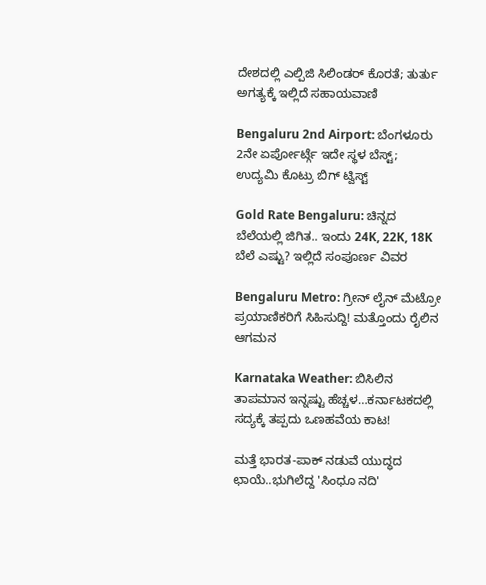ದೇಶದಲ್ಲಿ ಎಲ್ಪಿಜಿ ಸಿಲಿಂಡರ್ ಕೊರತೆ; ತುರ್ತು ಅಗತ್ಯಕ್ಕೆ ಇಲ್ಲಿದೆ ಸಹಾಯವಾಣಿ

Bengaluru 2nd Airport: ಬೆಂಗಳೂರು 2ನೇ ಏರ್ಪೋರ್ಟ್ಗೆ ಇದೇ ಸ್ಥಳ ಬೆಸ್ಟ್; ಉದ್ಯಮಿ ಕೊಟ್ರು ಬಿಗ್ ಟ್ವಿಸ್ಟ್

Gold Rate Bengaluru: ಚಿನ್ನದ ಬೆಲೆಯಲ್ಲಿ ಜಿಗಿತ.. ಇಂದು 24K, 22K, 18K ಬೆಲೆ ಎಷ್ಟು? ಇಲ್ಲಿದೆ ಸಂಪೂರ್ಣ ವಿವರ

Bengaluru Metro: ಗ್ರೀನ್ ಲೈನ್ ಮೆಟ್ರೋ ಪ್ರಯಾಣಿಕರಿಗೆ ಸಿಹಿಸುದ್ದಿ! ಮತ್ತೊಂದು ರೈಲಿನ ಆಗಮನ

Karnataka Weather: ಬಿಸಿಲಿನ ತಾಪಮಾನ ಇನ್ನಷ್ಟು ಹೆಚ್ಚಳ…ಕರ್ನಾಟಕದಲ್ಲಿ ಸದ್ಯಕ್ಕೆ ತಪ್ಪದು ಒಣಹವೆಯ ಕಾಟ!

ಮತ್ತೆ ಭಾರತ-ಪಾಕ್ ನಡುವೆ ಯುದ್ಧದ ಛಾಯೆ..ಭುಗಿಲೆದ್ದ 'ಸಿಂಧೂ ನದಿ'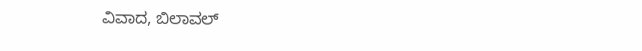ವಿವಾದ, ಬಿಲಾವಲ್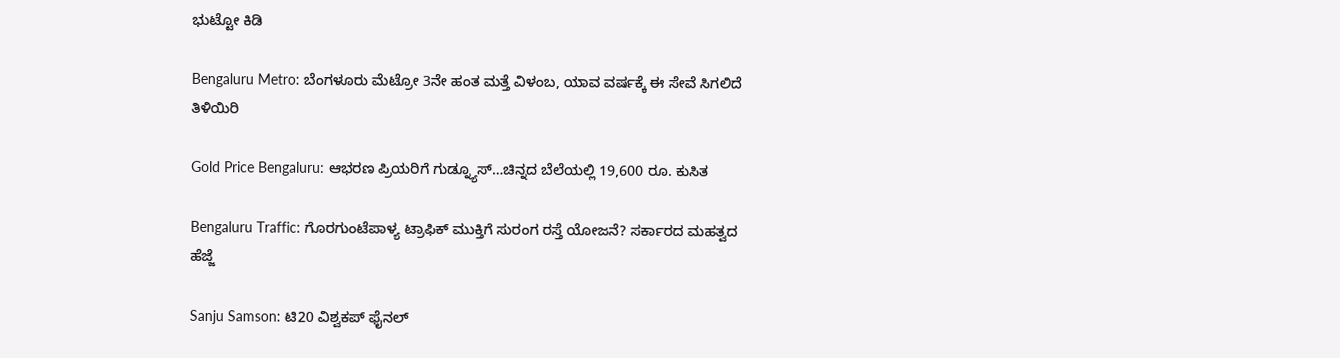ಭುಟ್ಟೋ ಕಿಡಿ

Bengaluru Metro: ಬೆಂಗಳೂರು ಮೆಟ್ರೋ 3ನೇ ಹಂತ ಮತ್ತೆ ವಿಳಂಬ, ಯಾವ ವರ್ಷಕ್ಕೆ ಈ ಸೇವೆ ಸಿಗಲಿದೆ ತಿಳಿಯಿರಿ

Gold Price Bengaluru: ಆಭರಣ ಪ್ರಿಯರಿಗೆ ಗುಡ್ನ್ಯೂಸ್…ಚಿನ್ನದ ಬೆಲೆಯಲ್ಲಿ 19,600 ರೂ. ಕುಸಿತ

Bengaluru Traffic: ಗೊರಗುಂಟೆಪಾಳ್ಯ ಟ್ರಾಫಿಕ್ ಮುಕ್ತಿಗೆ ಸುರಂಗ ರಸ್ತೆ ಯೋಜನೆ? ಸರ್ಕಾರದ ಮಹತ್ವದ ಹೆಜ್ಜೆ

Sanju Samson: ಟಿ20 ವಿಶ್ವಕಪ್ ಫೈನಲ್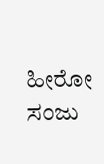ಹೀರೋ ಸಂಜು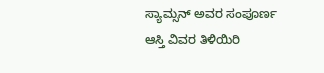ಸ್ಯಾಮ್ಸನ್ ಅವರ ಸಂಪೂರ್ಣ ಆಸ್ತಿ ವಿವರ ತಿಳಿಯಿರಿ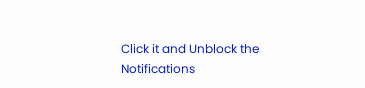Click it and Unblock the Notifications